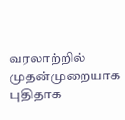வரலாற்றில் முதன்முறையாக புதிதாக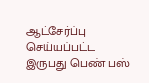ஆட்சேர்ப்பு செய்யப்பட்ட இருபது பெண் பஸ்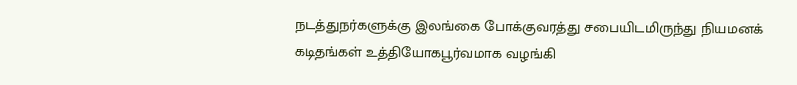நடத்துநர்களுக்கு இலங்கை போக்குவரத்து சபையிடமிருந்து நியமனக் கடிதங்கள் உத்தியோகபூர்வமாக வழங்கி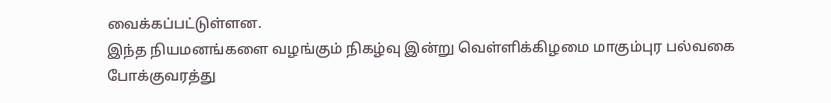வைக்கப்பட்டுள்ளன.
இந்த நியமனங்களை வழங்கும் நிகழ்வு இன்று வெள்ளிக்கிழமை மாகும்புர பல்வகை போக்குவரத்து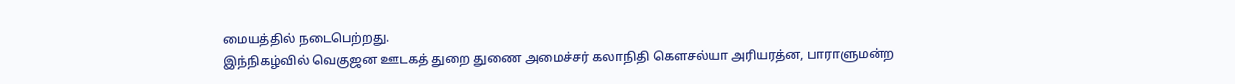மையத்தில் நடைபெற்றது.
இந்நிகழ்வில் வெகுஜன ஊடகத் துறை துணை அமைச்சர் கலாநிதி கௌசல்யா அரியரத்ன, பாராளுமன்ற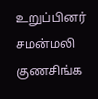உறுப்பினர் சமன்மலி குணசிங்க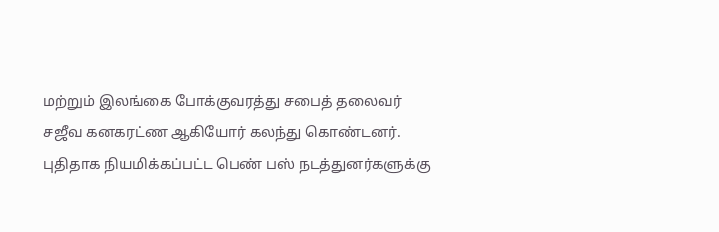மற்றும் இலங்கை போக்குவரத்து சபைத் தலைவர் சஜீவ கனகரட்ண ஆகியோர் கலந்து கொண்டனர்.
புதிதாக நியமிக்கப்பட்ட பெண் பஸ் நடத்துனர்களுக்கு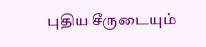புதிய சீருடையும்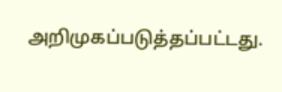அறிமுகப்படுத்தப்பட்டது.